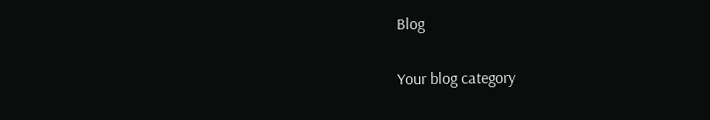Blog

Your blog category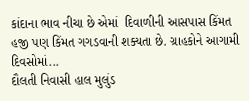કાંદાના ભાવ નીચા છે એમાં  દિવાળીની આસપાસ કિંમત હજી પણ કિંમત ગગડવાની શક્યતા છે. ગ્રાહકોને આગામી દિવસોમાં...
દૌલતી નિવાસી હાલ મુલુંડ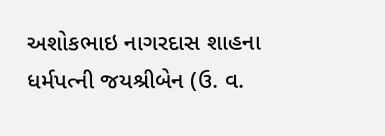અશોકભાઇ નાગરદાસ શાહના ધર્મપત્ની જયશ્રીબેન (ઉ. વ.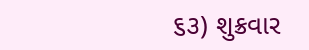૬૩) શુક્રવાર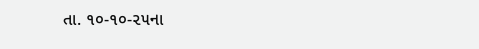તા. ૧૦-૧૦-૨૫ના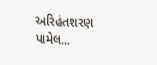અરિહંતશરણ પામેલ...